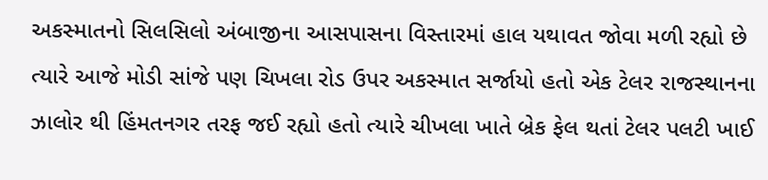અકસ્માતનો સિલસિલો અંબાજીના આસપાસના વિસ્તારમાં હાલ યથાવત જોવા મળી રહ્યો છે ત્યારે આજે મોડી સાંજે પણ ચિખલા રોડ ઉપર અકસ્માત સર્જાયો હતો એક ટેલર રાજસ્થાનના ઝાલોર થી હિંમતનગર તરફ જઈ રહ્યો હતો ત્યારે ચીખલા ખાતે બ્રેક ફેલ થતાં ટેલર પલટી ખાઈ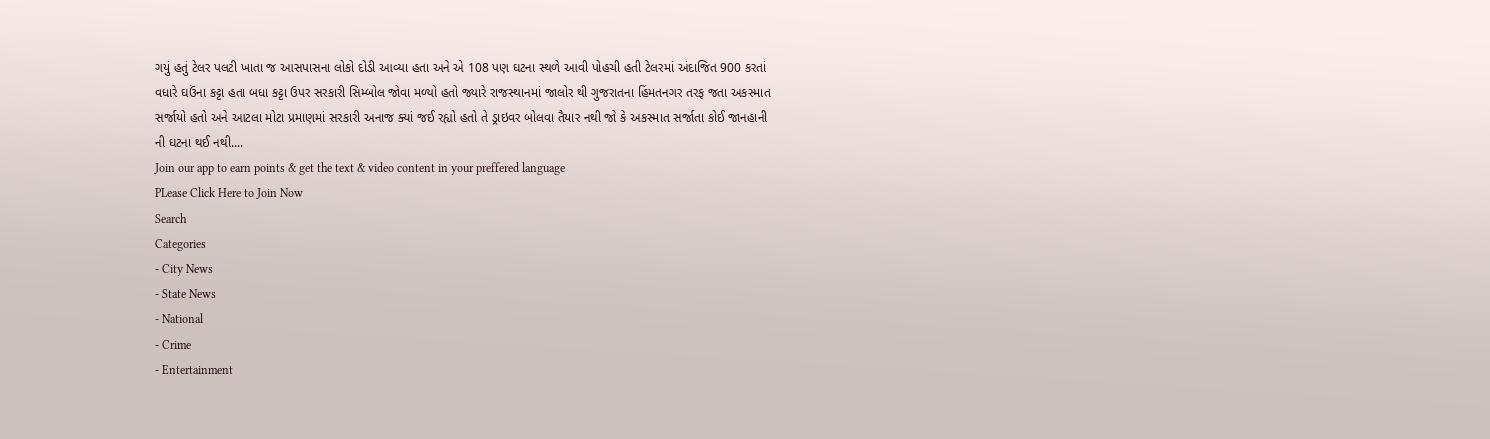ગયું હતું ટેલર પલટી ખાતા જ આસપાસના લોકો દોડી આવ્યા હતા અને એ 108 પણ ઘટના સ્થળે આવી પોહચી હતી ટેલરમાં અંદાજિત 900 કરતાં વધારે ઘઉંના કટ્ટા હતા બધા કટ્ટા ઉપર સરકારી સિમ્બોલ જોવા મળ્યો હતો જ્યારે રાજસ્થાનમાં જાલોર થી ગુજરાતના હિંમતનગર તરફ જતા અકસ્માત સર્જાયો હતો અને આટલા મોટા પ્રમાણમાં સરકારી અનાજ ક્યાં જઈ રહ્યો હતો તે ડ્રાઇવર બોલવા તૈયાર નથી જો કે અકસ્માત સર્જાતા કોઈ જાનહાની ની ઘટના થઈ નથી....
Join our app to earn points & get the text & video content in your preffered language
PLease Click Here to Join Now
Search
Categories
- City News
- State News
- National
- Crime
- Entertainment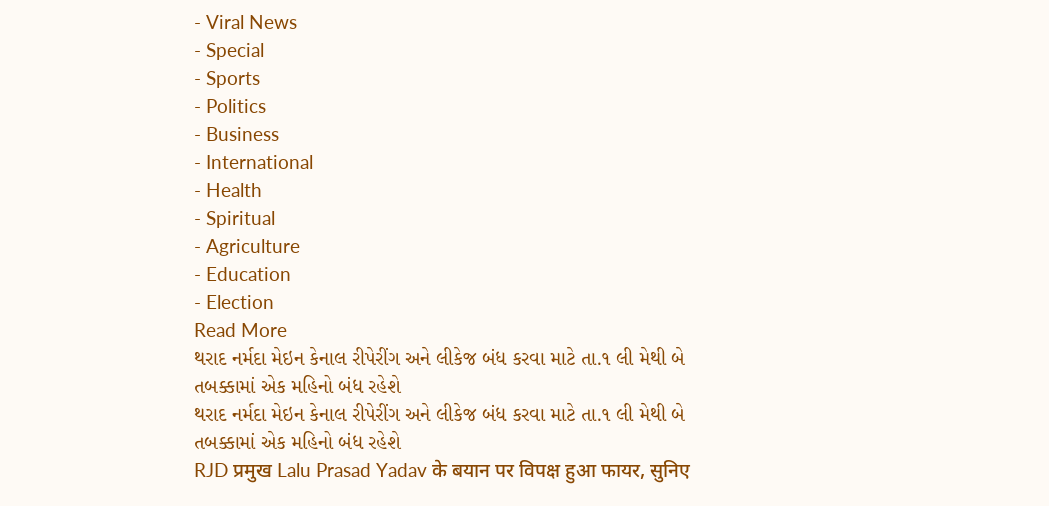- Viral News
- Special
- Sports
- Politics
- Business
- International
- Health
- Spiritual
- Agriculture
- Education
- Election
Read More
થરાદ નર્મદા મેઇન કેનાલ રીપેરીંગ અને લીકેજ બંધ કરવા માટે તા.૧ લી મેથી બે તબક્કામાં એક મહિનો બંધ રહેશે
થરાદ નર્મદા મેઇન કેનાલ રીપેરીંગ અને લીકેજ બંધ કરવા માટે તા.૧ લી મેથી બે તબક્કામાં એક મહિનો બંધ રહેશે
RJD प्रमुख Lalu Prasad Yadav के बयान पर विपक्ष हुआ फायर, सुनिए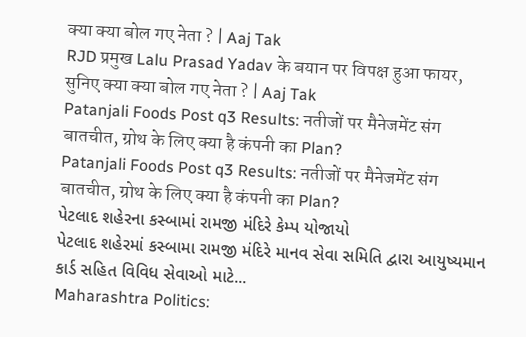क्या क्या बोल गए नेता ? | Aaj Tak
RJD प्रमुख Lalu Prasad Yadav के बयान पर विपक्ष हुआ फायर, सुनिए क्या क्या बोल गए नेता ? | Aaj Tak
Patanjali Foods Post q3 Results: नतीजों पर मैनेजमेंट संग बातचीत, ग्रोथ के लिए क्या है कंपनी का Plan?
Patanjali Foods Post q3 Results: नतीजों पर मैनेजमेंट संग बातचीत, ग्रोथ के लिए क्या है कंपनी का Plan?
પેટલાદ શહેરના કસ્બામાં રામજી મંદિરે કેમ્પ યોજાયો
પેટલાદ શહેરમાં કસ્બામા રામજી મંદિરે માનવ સેવા સમિતિ દ્વારા આયુષ્યમાન કાર્ડ સહિત વિવિધ સેવાઓ માટે...
Maharashtra Politics: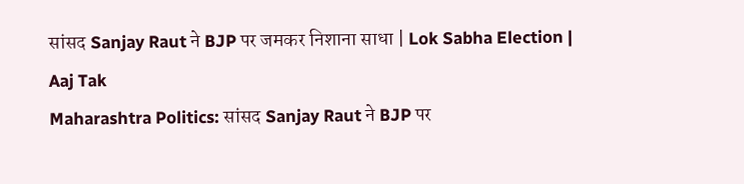सांसद Sanjay Raut ने BJP पर जमकर निशाना साधा | Lok Sabha Election | Aaj Tak
Maharashtra Politics: सांसद Sanjay Raut ने BJP पर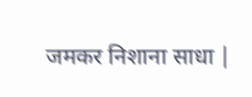जमकर निशाना साधा |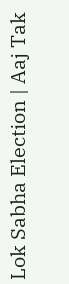Lok Sabha Election | Aaj Tak